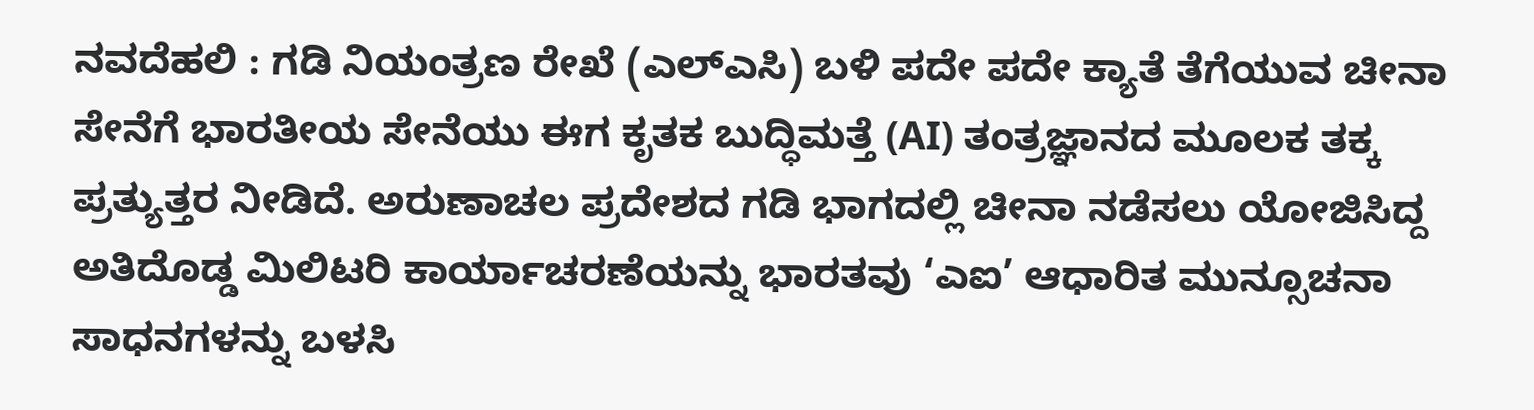ನವದೆಹಲಿ : ಗಡಿ ನಿಯಂತ್ರಣ ರೇಖೆ (ಎಲ್ಎಸಿ) ಬಳಿ ಪದೇ ಪದೇ ಕ್ಯಾತೆ ತೆಗೆಯುವ ಚೀನಾ ಸೇನೆಗೆ ಭಾರತೀಯ ಸೇನೆಯು ಈಗ ಕೃತಕ ಬುದ್ಧಿಮತ್ತೆ (AI) ತಂತ್ರಜ್ಞಾನದ ಮೂಲಕ ತಕ್ಕ ಪ್ರತ್ಯುತ್ತರ ನೀಡಿದೆ. ಅರುಣಾಚಲ ಪ್ರದೇಶದ ಗಡಿ ಭಾಗದಲ್ಲಿ ಚೀನಾ ನಡೆಸಲು ಯೋಜಿಸಿದ್ದ ಅತಿದೊಡ್ಡ ಮಿಲಿಟರಿ ಕಾರ್ಯಾಚರಣೆಯನ್ನು ಭಾರತವು ‘ಎಐ’ ಆಧಾರಿತ ಮುನ್ಸೂಚನಾ ಸಾಧನಗಳನ್ನು ಬಳಸಿ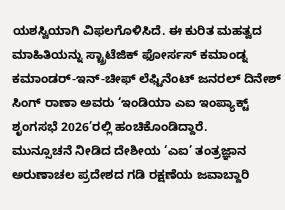ಯಶಸ್ವಿಯಾಗಿ ವಿಫಲಗೊಳಿಸಿದೆ. ಈ ಕುರಿತ ಮಹತ್ವದ ಮಾಹಿತಿಯನ್ನು ಸ್ಟ್ರಾಟೆಜಿಕ್ ಫೋರ್ಸಸ್ ಕಮಾಂಡ್ನ ಕಮಾಂಡರ್-ಇನ್-ಚೀಫ್ ಲೆಫ್ಟಿನೆಂಟ್ ಜನರಲ್ ದಿನೇಶ್ ಸಿಂಗ್ ರಾಣಾ ಅವರು ‘ಇಂಡಿಯಾ ಎಐ ಇಂಪ್ಯಾಕ್ಟ್ ಶೃಂಗಸಭೆ 2026’ರಲ್ಲಿ ಹಂಚಿಕೊಂಡಿದ್ದಾರೆ.
ಮುನ್ಸೂಚನೆ ನೀಡಿದ ದೇಶೀಯ ‘ಎಐ’ ತಂತ್ರಜ್ಞಾನ
ಅರುಣಾಚಲ ಪ್ರದೇಶದ ಗಡಿ ರಕ್ಷಣೆಯ ಜವಾಬ್ದಾರಿ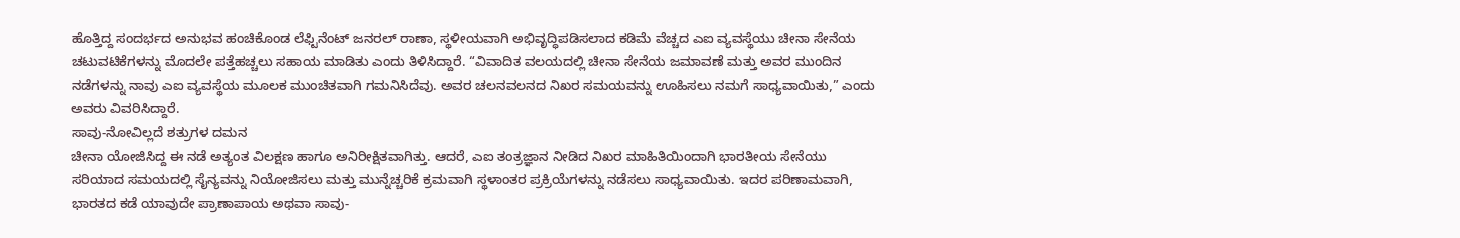ಹೊತ್ತಿದ್ದ ಸಂದರ್ಭದ ಅನುಭವ ಹಂಚಿಕೊಂಡ ಲೆಫ್ಟಿನೆಂಟ್ ಜನರಲ್ ರಾಣಾ, ಸ್ಥಳೀಯವಾಗಿ ಅಭಿವೃದ್ಧಿಪಡಿಸಲಾದ ಕಡಿಮೆ ವೆಚ್ಚದ ಎಐ ವ್ಯವಸ್ಥೆಯು ಚೀನಾ ಸೇನೆಯ ಚಟುವಟಿಕೆಗಳನ್ನು ಮೊದಲೇ ಪತ್ತೆಹಚ್ಚಲು ಸಹಾಯ ಮಾಡಿತು ಎಂದು ತಿಳಿಸಿದ್ದಾರೆ. “ವಿವಾದಿತ ವಲಯದಲ್ಲಿ ಚೀನಾ ಸೇನೆಯ ಜಮಾವಣೆ ಮತ್ತು ಅವರ ಮುಂದಿನ ನಡೆಗಳನ್ನು ನಾವು ಎಐ ವ್ಯವಸ್ಥೆಯ ಮೂಲಕ ಮುಂಚಿತವಾಗಿ ಗಮನಿಸಿದೆವು. ಅವರ ಚಲನವಲನದ ನಿಖರ ಸಮಯವನ್ನು ಊಹಿಸಲು ನಮಗೆ ಸಾಧ್ಯವಾಯಿತು,” ಎಂದು ಅವರು ವಿವರಿಸಿದ್ದಾರೆ.
ಸಾವು-ನೋವಿಲ್ಲದೆ ಶತ್ರುಗಳ ದಮನ
ಚೀನಾ ಯೋಜಿಸಿದ್ದ ಈ ನಡೆ ಅತ್ಯಂತ ವಿಲಕ್ಷಣ ಹಾಗೂ ಅನಿರೀಕ್ಷಿತವಾಗಿತ್ತು. ಆದರೆ, ಎಐ ತಂತ್ರಜ್ಞಾನ ನೀಡಿದ ನಿಖರ ಮಾಹಿತಿಯಿಂದಾಗಿ ಭಾರತೀಯ ಸೇನೆಯು ಸರಿಯಾದ ಸಮಯದಲ್ಲಿ ಸೈನ್ಯವನ್ನು ನಿಯೋಜಿಸಲು ಮತ್ತು ಮುನ್ನೆಚ್ಚರಿಕೆ ಕ್ರಮವಾಗಿ ಸ್ಥಳಾಂತರ ಪ್ರಕ್ರಿಯೆಗಳನ್ನು ನಡೆಸಲು ಸಾಧ್ಯವಾಯಿತು. ಇದರ ಪರಿಣಾಮವಾಗಿ, ಭಾರತದ ಕಡೆ ಯಾವುದೇ ಪ್ರಾಣಾಪಾಯ ಅಥವಾ ಸಾವು-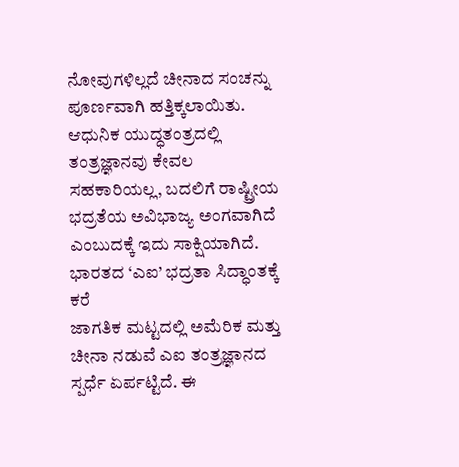ನೋವುಗಳಿಲ್ಲದೆ ಚೀನಾದ ಸಂಚನ್ನು ಪೂರ್ಣವಾಗಿ ಹತ್ತಿಕ್ಕಲಾಯಿತು. ಆಧುನಿಕ ಯುದ್ಧತಂತ್ರದಲ್ಲಿ ತಂತ್ರಜ್ಞಾನವು ಕೇವಲ ಸಹಕಾರಿಯಲ್ಲ, ಬದಲಿಗೆ ರಾಷ್ಟ್ರೀಯ ಭದ್ರತೆಯ ಅವಿಭಾಜ್ಯ ಅಂಗವಾಗಿದೆ ಎಂಬುದಕ್ಕೆ ಇದು ಸಾಕ್ಷಿಯಾಗಿದೆ.
ಭಾರತದ ‘ಎಐ’ ಭದ್ರತಾ ಸಿದ್ಧಾಂತಕ್ಕೆ ಕರೆ
ಜಾಗತಿಕ ಮಟ್ಟದಲ್ಲಿ ಅಮೆರಿಕ ಮತ್ತು ಚೀನಾ ನಡುವೆ ಎಐ ತಂತ್ರಜ್ಞಾನದ ಸ್ಪರ್ಧೆ ಏರ್ಪಟ್ಟಿದೆ. ಈ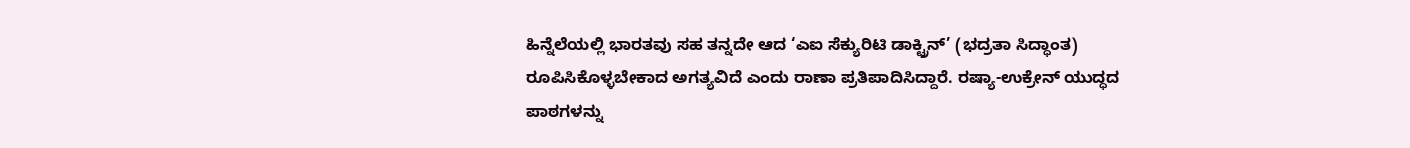ಹಿನ್ನೆಲೆಯಲ್ಲಿ ಭಾರತವು ಸಹ ತನ್ನದೇ ಆದ ‘ಎಐ ಸೆಕ್ಯುರಿಟಿ ಡಾಕ್ಟ್ರಿನ್’ (ಭದ್ರತಾ ಸಿದ್ಧಾಂತ) ರೂಪಿಸಿಕೊಳ್ಳಬೇಕಾದ ಅಗತ್ಯವಿದೆ ಎಂದು ರಾಣಾ ಪ್ರತಿಪಾದಿಸಿದ್ದಾರೆ. ರಷ್ಯಾ-ಉಕ್ರೇನ್ ಯುದ್ಧದ ಪಾಠಗಳನ್ನು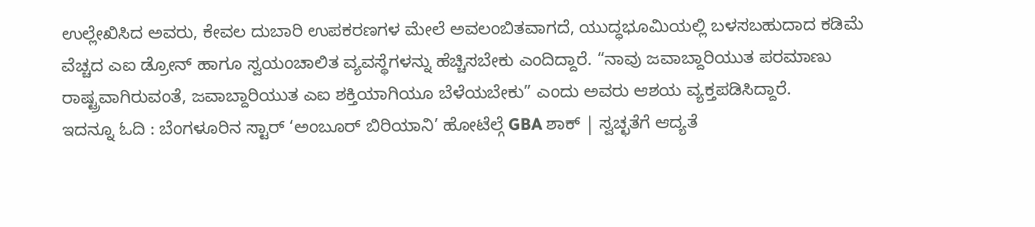ಉಲ್ಲೇಖಿಸಿದ ಅವರು, ಕೇವಲ ದುಬಾರಿ ಉಪಕರಣಗಳ ಮೇಲೆ ಅವಲಂಬಿತವಾಗದೆ, ಯುದ್ಧಭೂಮಿಯಲ್ಲಿ ಬಳಸಬಹುದಾದ ಕಡಿಮೆ ವೆಚ್ಚದ ಎಐ ಡ್ರೋನ್ ಹಾಗೂ ಸ್ವಯಂಚಾಲಿತ ವ್ಯವಸ್ಥೆಗಳನ್ನು ಹೆಚ್ಚಿಸಬೇಕು ಎಂದಿದ್ದಾರೆ. “ನಾವು ಜವಾಬ್ದಾರಿಯುತ ಪರಮಾಣು ರಾಷ್ಟ್ರವಾಗಿರುವಂತೆ, ಜವಾಬ್ದಾರಿಯುತ ಎಐ ಶಕ್ತಿಯಾಗಿಯೂ ಬೆಳೆಯಬೇಕು” ಎಂದು ಅವರು ಆಶಯ ವ್ಯಕ್ತಪಡಿಸಿದ್ದಾರೆ.
ಇದನ್ನೂ ಓದಿ : ಬೆಂಗಳೂರಿನ ಸ್ಟಾರ್ ‘ಅಂಬೂರ್ ಬಿರಿಯಾನಿ’ ಹೋಟೆಲ್ಗೆ GBA ಶಾಕ್ | ಸ್ವಚ್ಛತೆಗೆ ಆದ್ಯತೆ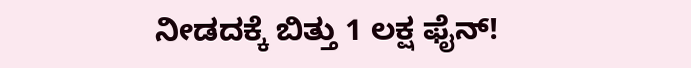ನೀಡದಕ್ಕೆ ಬಿತ್ತು 1 ಲಕ್ಷ ಫೈನ್!